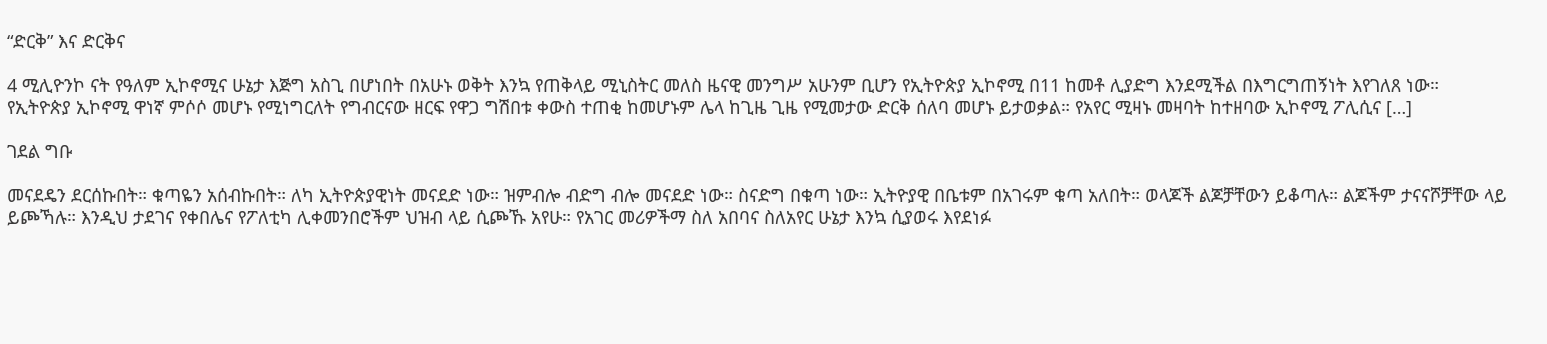“ድርቅ” እና ድርቅና

4 ሚሊዮንኮ ናት የዓለም ኢኮኖሚና ሁኔታ እጅግ አስጊ በሆነበት በአሁኑ ወቅት እንኳ የጠቅላይ ሚኒስትር መለስ ዜናዊ መንግሥ አሁንም ቢሆን የኢትዮጵያ ኢኮኖሚ በ11 ከመቶ ሊያድግ እንደሚችል በእግርግጠኝነት እየገለጸ ነው። የኢትዮጵያ ኢኮኖሚ ዋነኛ ምሶሶ መሆኑ የሚነግርለት የግብርናው ዘርፍ የዋጋ ግሽበቱ ቀውስ ተጠቂ ከመሆኑም ሌላ ከጊዜ ጊዜ የሚመታው ድርቅ ሰለባ መሆኑ ይታወቃል። የአየር ሚዛኑ መዛባት ከተዘባው ኢኮኖሚ ፖሊሲና […]

ገደል ግቡ

መናደዴን ደርሰኩበት። ቁጣዬን አሰብኩበት። ለካ ኢትዮጵያዊነት መናደድ ነው። ዝምብሎ ብድግ ብሎ መናደድ ነው። ስናድግ በቁጣ ነው። ኢትዮያዊ በቤቱም በአገሩም ቁጣ አለበት። ወላጆች ልጆቻቸውን ይቆጣሉ። ልጆችም ታናናሾቻቸው ላይ ይጮኻሉ። እንዲህ ታደገና የቀበሌና የፖለቲካ ሊቀመንበሮችም ህዝብ ላይ ሲጮኹ አየሁ። የአገር መሪዎችማ ስለ አበባና ስለአየር ሁኔታ እንኳ ሲያወሩ እየደነፉ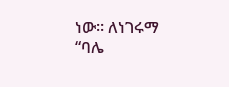ነው። ለነገሩማ “ባሌ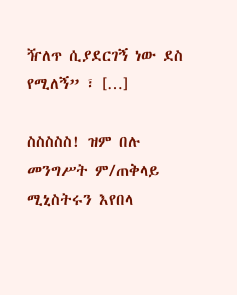ዥለጥ ሲያደርገኝ ነው ደስ የሚለኝ” ፣ […]

ስስስስስ! ዝም በሉ መንግሥት ም/ጠቅላይ ሚኒስትሩን እየበላ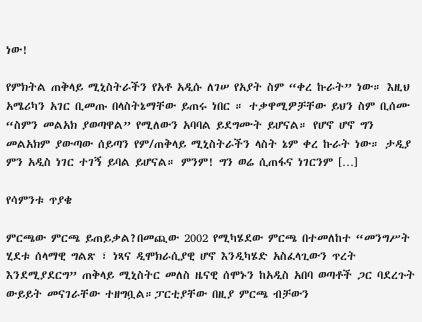ነው!

የምክትል ጠቅላይ ሚኒስትራችን የአቶ አዲሱ ለገሠ የአያት ስም “ቀረ ኩራት” ነው። እዚህ አሜሪካን አገር ቢመጡ በላስትኔማቸው ይጠሩ ነበር ። ተቃዋሚዎቻቸው ይህን ስም ቢሰሙ “ስምን መልአክ ያወጣዋል” የሚለውን አባባል ይደግሙት ይሆናል። የሆኖ ሆኖ ግን መልአክም ያውጣው ሰይጣን የም/ጠቅላይ ሚኒስትራችን ላስት ኔም ቀረ ኩራት ነው። ታዲያ ምን አዲስ ነገር ተገኝ ይባል ይሆናል። ምንም! ግን ወሬ ሲጠፋና ነገርንም […]

የሳምንቱ ጥያቄ

ምርጫው ምርጫ ይጠይቃል?በመጪው 2002 የሚካሄደው ምርጫ በተመለከተ “መንግሥት ሂደቱ ሰላማዊ ግልጽ ፣ ነጻና ዲሞክራሲያዊ ሆኖ እንዲካሄድ አስፈላጊውን ጥረት እንደሚያደርግ” ጠቅላይ ሚኒስትር መለስ ዜናዊ ሰሞኑን ከአዲስ አበባ ወጣቶች ጋር ባደረጉት ውይይት መናገራቸው ተዘግቧል።ፓርቲያቸው በዚያ ምርጫ ብቻውን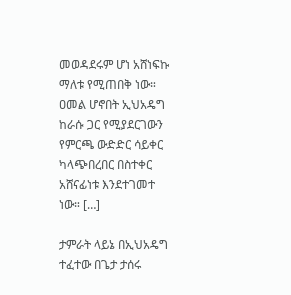መወዳደሩም ሆነ አሸነፍኩ ማለቱ የሚጠበቅ ነው። ዐመል ሆኖበት ኢህአዴግ ከራሱ ጋር የሚያደርገውን የምርጫ ውድድር ሳይቀር ካላጭበረበር በስተቀር አሸናፊነቱ እንደተገመተ ነው። […]

ታምራት ላይኔ በኢህአዴግ ተፈተው በጌታ ታሰሩ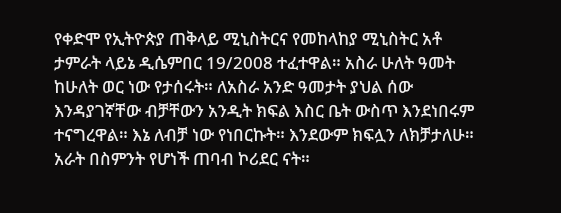የቀድሞ የኢትዮጵያ ጠቅላይ ሚኒስትርና የመከላከያ ሚኒስትር አቶ ታምራት ላይኔ ዲሴምበር 19/2008 ተፈተዋል። አስራ ሁለት ዓመት ከሁለት ወር ነው የታሰሩት። ለአስራ አንድ ዓመታት ያህል ሰው እንዳያገኛቸው ብቻቸውን አንዲት ክፍል እስር ቤት ውስጥ እንደነበሩም ተናግረዋል። እኔ ለብቻ ነው የነበርኩት። እንደውም ክፍሏን ለክቻታለሁ። አራት በስምንት የሆነች ጠባብ ኮሪደር ናት።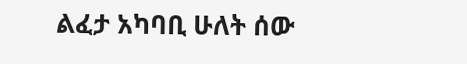ልፈታ አካባቢ ሁለት ሰው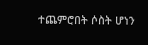ተጨምሮበት ሶስት ሆነን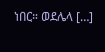ነበር። ወደሌላ […]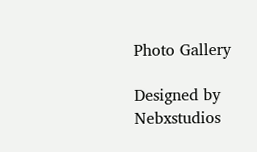Photo Gallery

Designed by Nebxstudios